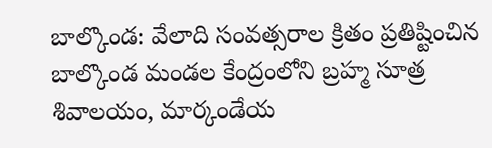బాల్కొండ: వేలాది సంవత్సరాల క్రితం ప్రతిష్టించిన బాల్కొండ మండల కేంద్రంలోని బ్రహ్మ సూత్ర శివాలయం, మార్కండేయ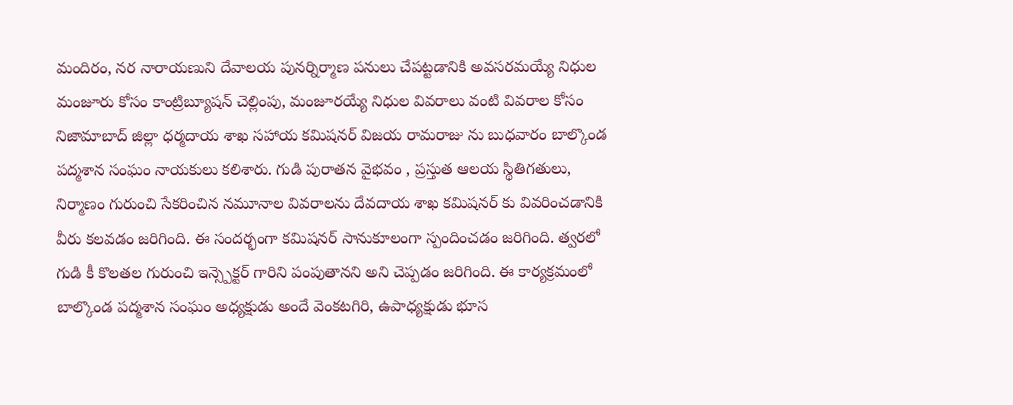మందిరం, నర నారాయణుని దేవాలయ పునర్నిర్మాణ పనులు చేపట్టడానికి అవసరమయ్యే నిధుల మంజూరు కోసం కాంట్రిబ్యూషన్ చెల్లింపు, మంజూరయ్యే నిధుల వివరాలు వంటి వివరాల కోసం నిజామాబాద్ జిల్లా ధర్మదాయ శాఖ సహాయ కమిషనర్ విజయ రామరాజు ను బుధవారం బాల్కొండ పద్మశాన సంఘం నాయకులు కలిశారు. గుడి పురాతన వైభవం , ప్రస్తుత ఆలయ స్థితిగతులు, నిర్మాణం గురుంచి సేకరించిన నమూనాల వివరాలను దేవదాయ శాఖ కమిషనర్ కు వివరించడానికి వీరు కలవడం జరిగింది. ఈ సందర్భంగా కమిషనర్ సానుకూలంగా స్పందించడం జరిగింది. త్వరలో గుడి కీ కొలతల గురుంచి ఇన్స్పెక్టర్ గారిని పంపుతానని అని చెప్పడం జరిగింది. ఈ కార్యక్రమంలో బాల్కొండ పద్మశాన సంఘం అధ్యక్షుడు అందే వెంకటగిరి, ఉపాధ్యక్షుడు భూస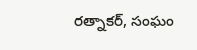రత్నాకర్, సంఘం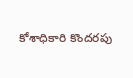కోశాధికారి కొందరపు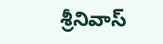శ్రీనివాస్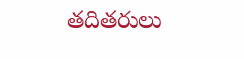తదితరులు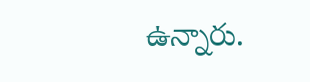ఉన్నారు.